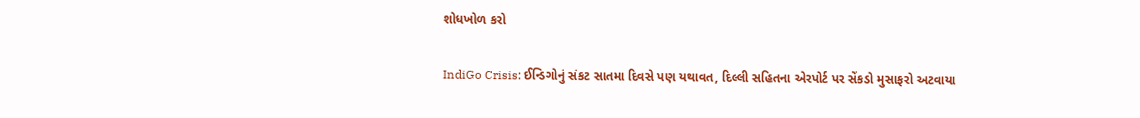શોધખોળ કરો

IndiGo Crisis: ઈન્ડિગોનું સંકટ સાતમા દિવસે પણ યથાવત, દિલ્લી સહિતના એરપોર્ટ પર સેંકડો મુસાફરો અટવાયા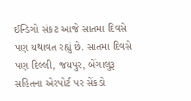ઈન્ડિગો સંકટ આજે સાતમા દિવસે પણ યથાવત રહ્યું છે. સાતમા દિવસે પણ દિલ્લી, જયપુર, બેંગાલુરૂ સહિતના એરપોર્ટ પર સેંકડો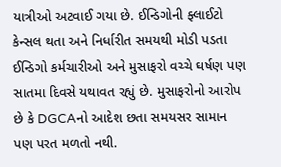યાત્રીઓ અટવાઈ ગયા છે. ઈન્ડિગોની ફ્લાઈટો કેન્સલ થતા અને નિર્ધારીત સમયથી મોડી પડતા ઈન્ડિગો કર્મચારીઓ અને મુસાફરો વચ્ચે ઘર્ષણ પણ સાતમા દિવસે યથાવત રહ્યું છે. મુસાફરોનો આરોપ છે કે DGCAનો આદેશ છતા સમયસર સામાન પણ પરત મળતો નથી.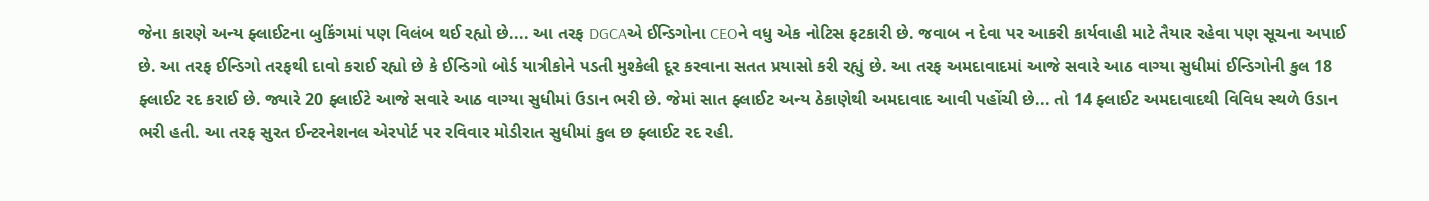જેના કારણે અન્ય ફ્લાઈટના બુકિંગમાં પણ વિલંબ થઈ રહ્યો છે.... આ તરફ DGCAએ ઈન્ડિગોના CEOને વધુ એક નોટિસ ફટકારી છે. જવાબ ન દેવા પર આકરી કાર્યવાહી માટે તૈયાર રહેવા પણ સૂચના અપાઈ છે. આ તરફ ઈન્ડિગો તરફથી દાવો કરાઈ રહ્યો છે કે ઈન્ડિગો બોર્ડ યાત્રીકોને પડતી મુશ્કેલી દૂર કરવાના સતત પ્રયાસો કરી રહ્યું છે. આ તરફ અમદાવાદમાં આજે સવારે આઠ વાગ્યા સુધીમાં ઈન્ડિગોની કુલ 18 ફ્લાઈટ રદ કરાઈ છે. જ્યારે 20 ફ્લાઈટે આજે સવારે આઠ વાગ્યા સુધીમાં ઉડાન ભરી છે. જેમાં સાત ફ્લાઈટ અન્ય ઠેકાણેથી અમદાવાદ આવી પહોંચી છે... તો 14 ફ્લાઈટ અમદાવાદથી વિવિધ સ્થળે ઉડાન ભરી હતી. આ તરફ સુરત ઈન્ટરનેશનલ એરપોર્ટ પર રવિવાર મોડીરાત સુધીમાં કુલ છ ફ્લાઈટ રદ રહી.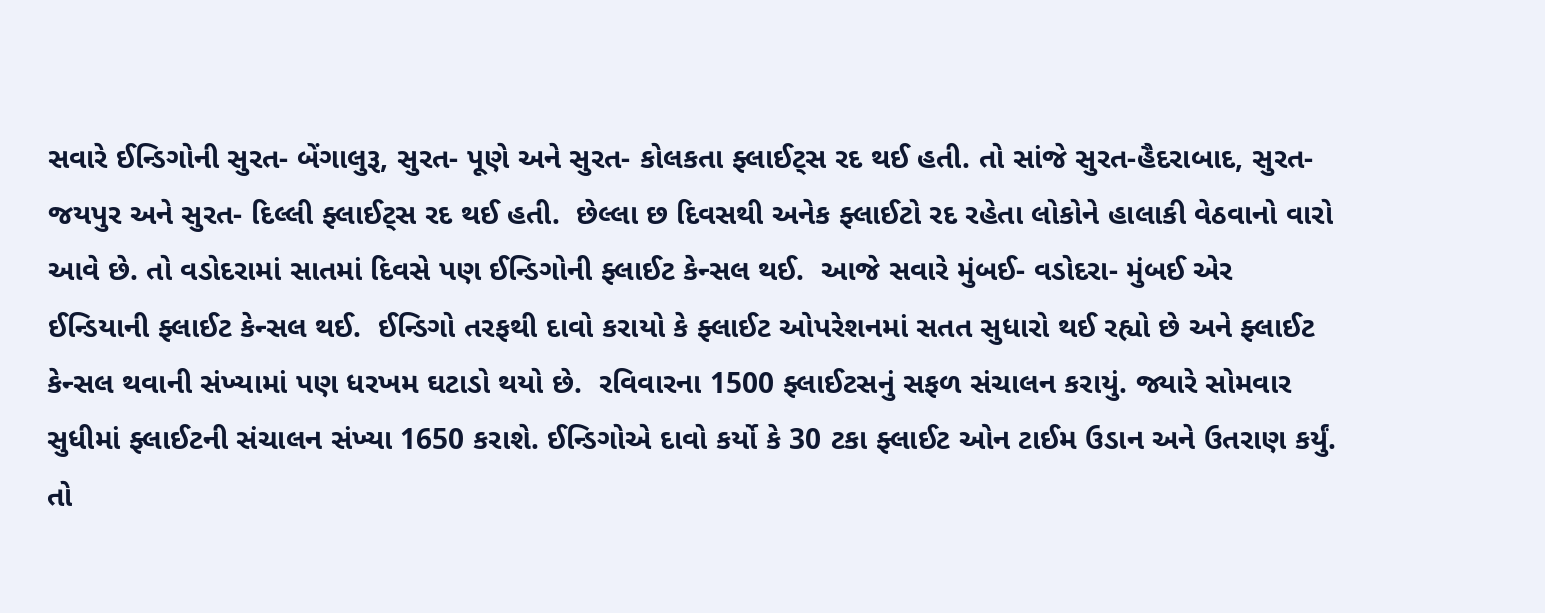સવારે ઈન્ડિગોની સુરત- બેંગાલુરૂ, સુરત- પૂણે અને સુરત- કોલકતા ફ્લાઈટ્સ રદ થઈ હતી. તો સાંજે સુરત-હૈદરાબાદ, સુરત- જયપુર અને સુરત- દિલ્લી ફ્લાઈટ્સ રદ થઈ હતી.  છેલ્લા છ દિવસથી અનેક ફ્લાઈટો રદ રહેતા લોકોને હાલાકી વેઠવાનો વારો આવે છે. તો વડોદરામાં સાતમાં દિવસે પણ ઈન્ડિગોની ફ્લાઈટ કેન્સલ થઈ.  આજે સવારે મુંબઈ- વડોદરા- મુંબઈ એર ઈન્ડિયાની ફ્લાઈટ કેન્સલ થઈ.  ઈન્ડિગો તરફથી દાવો કરાયો કે ફ્લાઈટ ઓપરેશનમાં સતત સુધારો થઈ રહ્યો છે અને ફ્લાઈટ કેન્સલ થવાની સંખ્યામાં પણ ધરખમ ઘટાડો થયો છે.  રવિવારના 1500 ફ્લાઈટસનું સફળ સંચાલન કરાયું. જ્યારે સોમવાર સુધીમાં ફ્લાઈટની સંચાલન સંખ્યા 1650 કરાશે. ઈન્ડિગોએ દાવો કર્યો કે 30 ટકા ફ્લાઈટ ઓન ટાઈમ ઉડાન અને ઉતરાણ કર્યું.  તો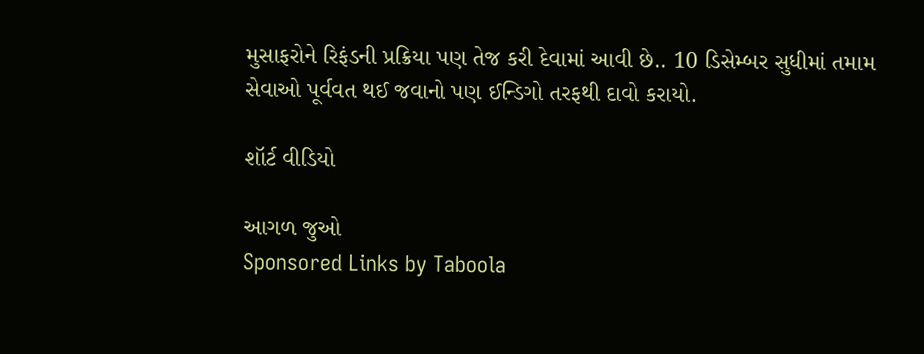મુસાફરોને રિફંડની પ્રક્રિયા પણ તેજ કરી દેવામાં આવી છે.. 10 ડિસેમ્બર સુધીમાં તમામ સેવાઓ પૂર્વવત થઈ જવાનો પણ ઈન્ડિગો તરફથી દાવો કરાયો.

શૉર્ટ વીડિયો

આગળ જુઓ
Sponsored Links by Taboola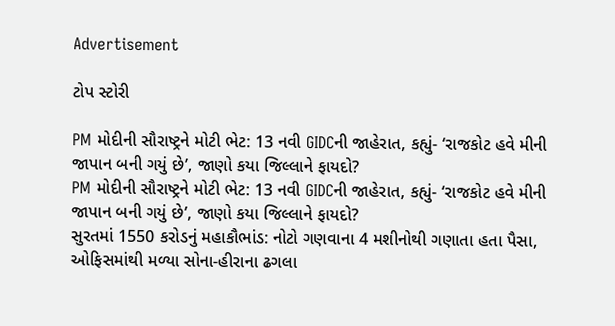Advertisement

ટોપ સ્ટોરી

PM મોદીની સૌરાષ્ટ્રને મોટી ભેટ: 13 નવી GIDCની જાહેરાત, કહ્યું- ‘રાજકોટ હવે મીની જાપાન બની ગયું છે’, જાણો કયા જિલ્લાને ફાયદો?
PM મોદીની સૌરાષ્ટ્રને મોટી ભેટ: 13 નવી GIDCની જાહેરાત, કહ્યું- ‘રાજકોટ હવે મીની જાપાન બની ગયું છે’, જાણો કયા જિલ્લાને ફાયદો?
સુરતમાં 1550 કરોડનું મહાકૌભાંડ: નોટો ગણવાના 4 મશીનોથી ગણાતા હતા પૈસા, ઓફિસમાંથી મળ્યા સોના-હીરાના ઢગલા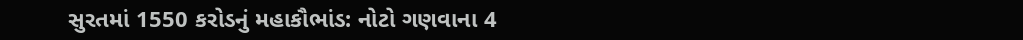સુરતમાં 1550 કરોડનું મહાકૌભાંડ: નોટો ગણવાના 4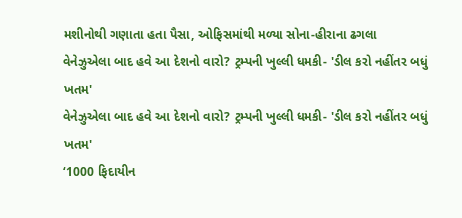મશીનોથી ગણાતા હતા પૈસા, ઓફિસમાંથી મળ્યા સોના-હીરાના ઢગલા
વેનેઝુએલા બાદ હવે આ દેશનો વારો? ટ્રમ્પની ખુલ્લી ધમકી- 'ડીલ કરો નહીંતર બધું ખતમ'
વેનેઝુએલા બાદ હવે આ દેશનો વારો? ટ્રમ્પની ખુલ્લી ધમકી- 'ડીલ કરો નહીંતર બધું ખતમ'
‘1000 ફિદાયીન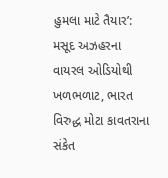હુમલા માટે તૈયાર’: મસૂદ અઝહરના વાયરલ ઓડિયોથી ખળભળાટ, ભારત વિરુદ્ધ મોટા કાવતરાના સંકેત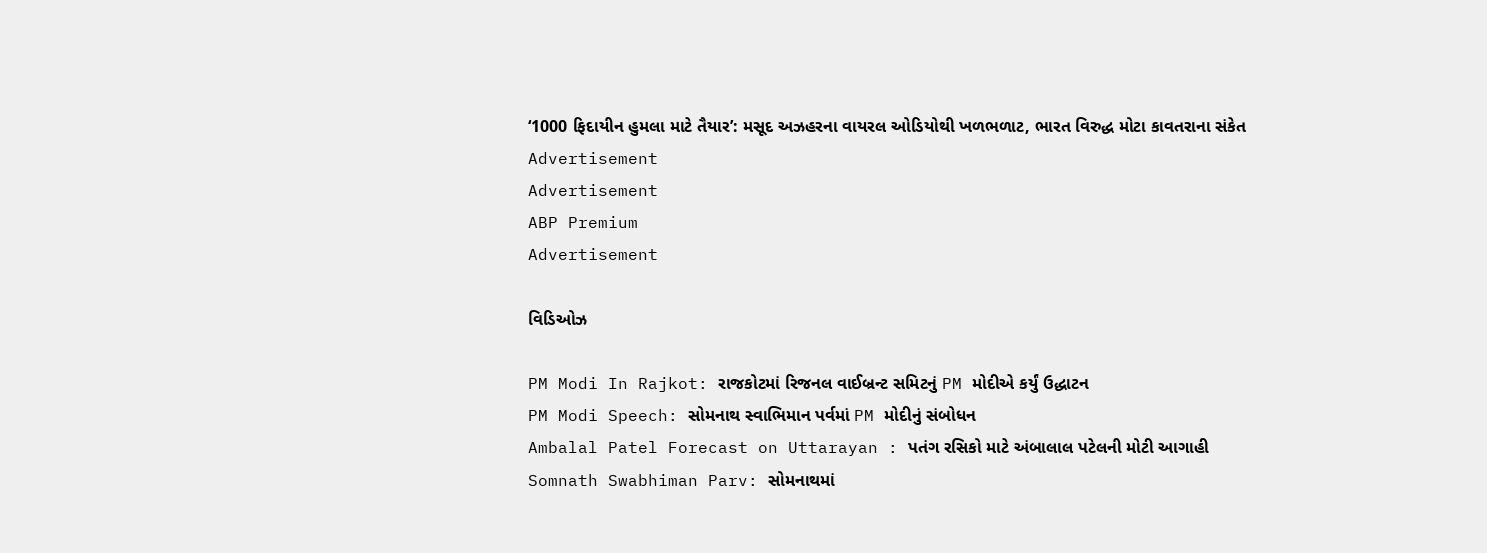‘1000 ફિદાયીન હુમલા માટે તૈયાર’: મસૂદ અઝહરના વાયરલ ઓડિયોથી ખળભળાટ, ભારત વિરુદ્ધ મોટા કાવતરાના સંકેત
Advertisement
Advertisement
ABP Premium
Advertisement

વિડિઓઝ

PM Modi In Rajkot: રાજકોટમાં રિજનલ વાઈબ્રન્ટ સમિટનું PM મોદીએ કર્યું ઉદ્ધાટન
PM Modi Speech: સોમનાથ સ્વાભિમાન પર્વમાં PM મોદીનું સંબોધન
Ambalal Patel Forecast on Uttarayan : પતંગ રસિકો માટે અંબાલાલ પટેલની મોટી આગાહી
Somnath Swabhiman Parv: સોમનાથમાં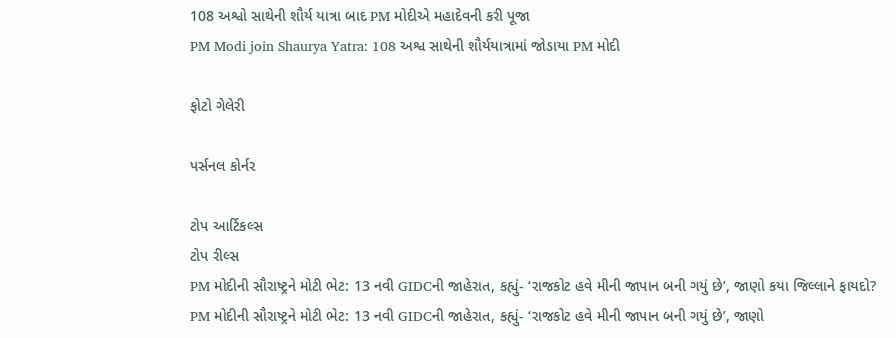108 અશ્વો સાથેની શૌર્ય યાત્રા બાદ PM મોદીએ મહાદેવની કરી પૂજા
PM Modi join Shaurya Yatra: 108 અશ્વ સાથેની શૌર્યયાત્રામાં જોડાયા PM મોદી

ફોટો ગેલેરી

પર્સનલ કોર્નર

ટોપ આર્ટિકલ્સ
ટોપ રીલ્સ
PM મોદીની સૌરાષ્ટ્રને મોટી ભેટ: 13 નવી GIDCની જાહેરાત, કહ્યું- ‘રાજકોટ હવે મીની જાપાન બની ગયું છે’, જાણો કયા જિલ્લાને ફાયદો?
PM મોદીની સૌરાષ્ટ્રને મોટી ભેટ: 13 નવી GIDCની જાહેરાત, કહ્યું- ‘રાજકોટ હવે મીની જાપાન બની ગયું છે’, જાણો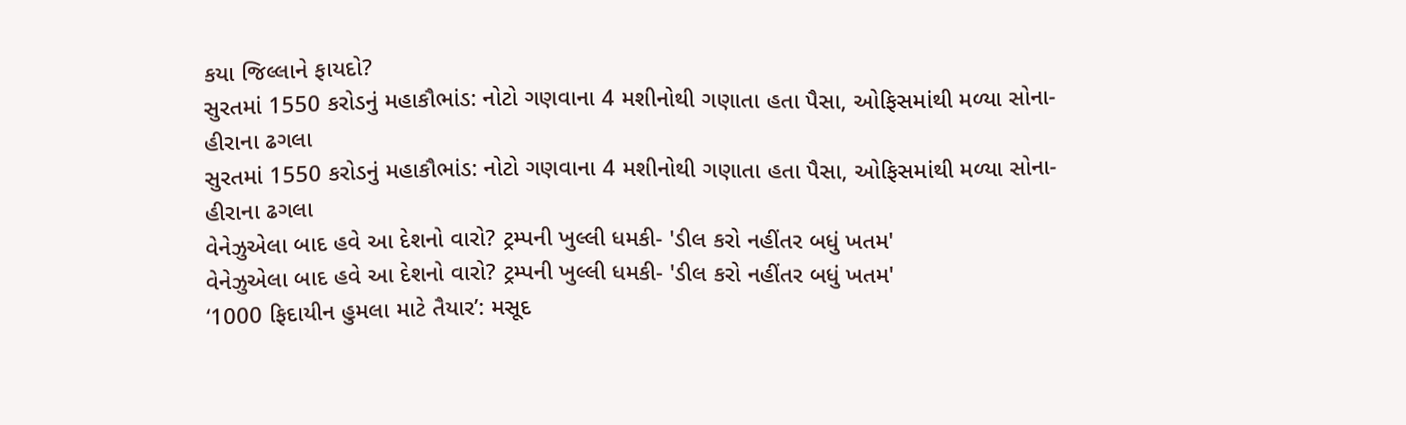કયા જિલ્લાને ફાયદો?
સુરતમાં 1550 કરોડનું મહાકૌભાંડ: નોટો ગણવાના 4 મશીનોથી ગણાતા હતા પૈસા, ઓફિસમાંથી મળ્યા સોના-હીરાના ઢગલા
સુરતમાં 1550 કરોડનું મહાકૌભાંડ: નોટો ગણવાના 4 મશીનોથી ગણાતા હતા પૈસા, ઓફિસમાંથી મળ્યા સોના-હીરાના ઢગલા
વેનેઝુએલા બાદ હવે આ દેશનો વારો? ટ્રમ્પની ખુલ્લી ધમકી- 'ડીલ કરો નહીંતર બધું ખતમ'
વેનેઝુએલા બાદ હવે આ દેશનો વારો? ટ્રમ્પની ખુલ્લી ધમકી- 'ડીલ કરો નહીંતર બધું ખતમ'
‘1000 ફિદાયીન હુમલા માટે તૈયાર’: મસૂદ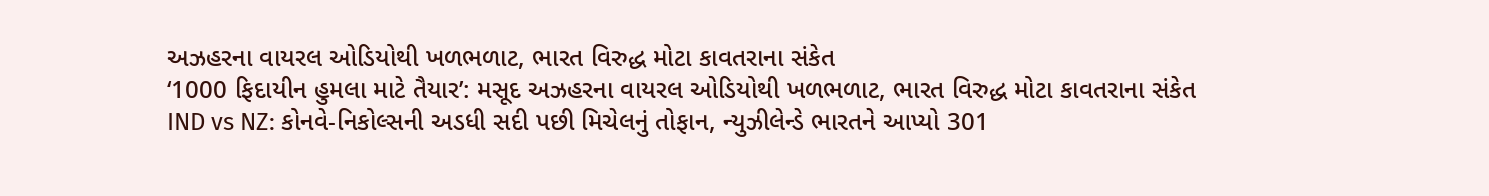અઝહરના વાયરલ ઓડિયોથી ખળભળાટ, ભારત વિરુદ્ધ મોટા કાવતરાના સંકેત
‘1000 ફિદાયીન હુમલા માટે તૈયાર’: મસૂદ અઝહરના વાયરલ ઓડિયોથી ખળભળાટ, ભારત વિરુદ્ધ મોટા કાવતરાના સંકેત
IND vs NZ: કોનવે-નિકોલ્સની અડધી સદી પછી મિચેલનું તોફાન, ન્યુઝીલેન્ડે ભારતને આપ્યો 301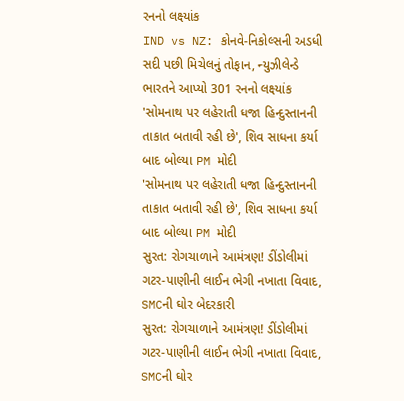રનનો લક્ષ્યાંક
IND vs NZ: કોનવે-નિકોલ્સની અડધી સદી પછી મિચેલનું તોફાન, ન્યુઝીલેન્ડે ભારતને આપ્યો 301 રનનો લક્ષ્યાંક
'સોમનાથ પર લહેરાતી ધજા હિન્દુસ્તાનની તાકાત બતાવી રહી છે', શિવ સાધના કર્યા બાદ બોલ્યા PM મોદી
'સોમનાથ પર લહેરાતી ધજા હિન્દુસ્તાનની તાકાત બતાવી રહી છે', શિવ સાધના કર્યા બાદ બોલ્યા PM મોદી
સુરત: રોગચાળાને આમંત્રણ! ડીંડોલીમાં ગટર-પાણીની લાઈન ભેગી નખાતા વિવાદ, SMCની ઘોર બેદરકારી
સુરત: રોગચાળાને આમંત્રણ! ડીંડોલીમાં ગટર-પાણીની લાઈન ભેગી નખાતા વિવાદ, SMCની ઘોર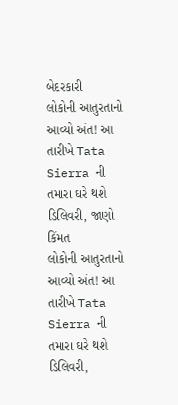બેદરકારી
લોકોની આતુરતાનો આવ્યો અંત! આ તારીખે Tata Sierra ની તમારા ઘરે થશે ડિલિવરી, જાણો કિંમત
લોકોની આતુરતાનો આવ્યો અંત! આ તારીખે Tata Sierra ની તમારા ઘરે થશે ડિલિવરી,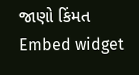જાણો કિંમત
Embed widget